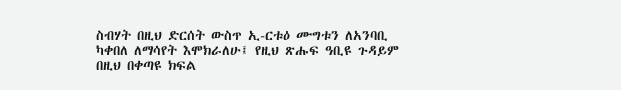ስብሃት በዚህ ድርሰት ውስጥ ኢ-ርቱዕ ሙግቱን ለአንባቢ
ካቀበለ ለማሳየት እሞክራለሁ፤ የዚህ ጽሑፍ ዓቢዩ ጉዳይም በዚህ በቀጣዩ ክፍል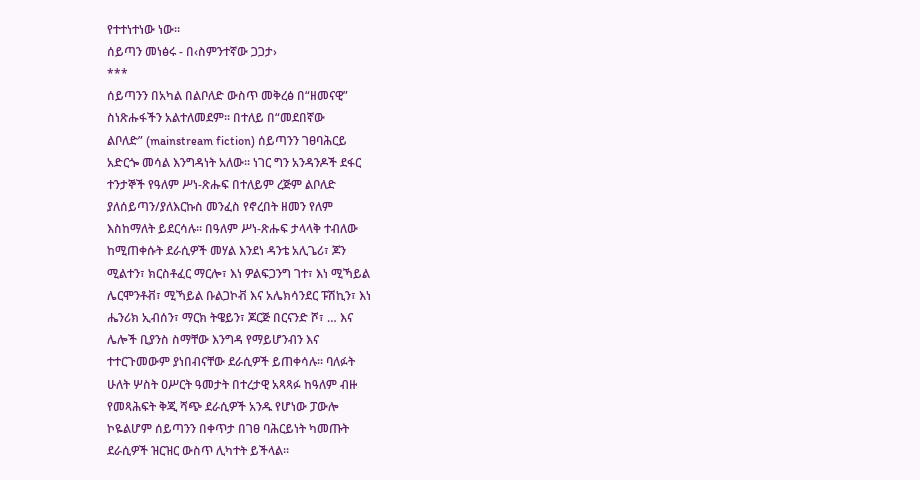የተተነተነው ነው፡፡
ሰይጣን መነፅሩ - በ‹ስምንተኛው ጋጋታ›
***
ሰይጣንን በአካል በልቦለድ ውስጥ መቅረፅ በ“ዘመናዊ”
ስነጽሑፋችን አልተለመደም፡፡ በተለይ በ“መደበኛው
ልቦለድ” (mainstream fiction) ሰይጣንን ገፀባሕርይ
አድርጐ መሳል እንግዳነት አለው፡፡ ነገር ግን አንዳንዶች ደፋር
ተንታኞች የዓለም ሥነ-ጽሑፍ በተለይም ረጅም ልቦለድ
ያለሰይጣን/ያለእርኩስ መንፈስ የኖረበት ዘመን የለም
እስከማለት ይደርሳሉ፡፡ በዓለም ሥነ-ጽሑፍ ታላላቅ ተብለው
ከሚጠቀሱት ደራሲዎች መሃል እንደነ ዳንቴ አሊጌሪ፣ ጆን
ሚልተን፣ ክርስቶፈር ማርሎ፣ እነ ዎልፍጋንግ ገተ፣ እነ ሚኻይል
ሌርሞንቶቭ፣ ሚኻይል ቡልጋኮቭ እና አሌክሳንደር ፑሽኪን፣ እነ
ሔንሪክ ኢብሰን፣ ማርክ ትዌይን፣ ጆርጅ በርናንድ ሾ፣ … እና
ሌሎች ቢያንስ ስማቸው እንግዳ የማይሆንብን እና
ተተርጉመውም ያነበብናቸው ደራሲዎች ይጠቀሳሉ፡፡ ባለፉት
ሁለት ሦስት ዐሥርት ዓመታት በተረታዊ አጻጻፉ ከዓለም ብዙ
የመጻሕፍት ቅጂ ሻጭ ደራሲዎች አንዱ የሆነው ፓውሎ
ኮዬልሆም ሰይጣንን በቀጥታ በገፀ ባሕርይነት ካመጡት
ደራሲዎች ዝርዝር ውስጥ ሊካተት ይችላል፡፡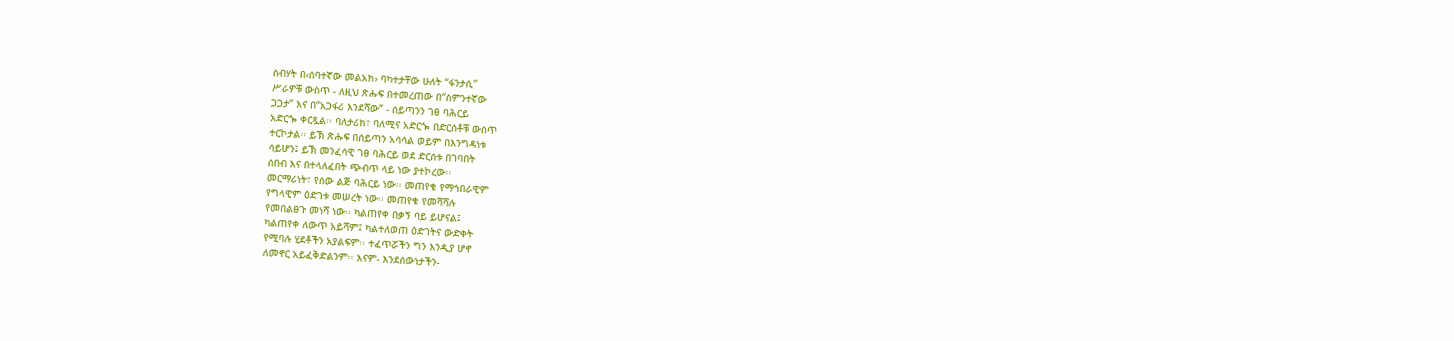ስብሃት በ‹ሰባተኛው መልአክ› ባካተታቸው ሁለት “ፋንታሲ”
ሥራዎቹ ውስጥ - ለዚህ ጽሑፍ በተመረጠው በ“ስምንተኛው
ጋጋታ” እና በ“አጋፋሪ እንደሻው” - ሰይጣንን ገፀ ባሕርይ
አድርጐ ቀርጿል፡፡ ባለታሪክ፣ ባለሚና አድርጐ በድርሰቶቹ ውስጥ
ተርኮታል፡፡ ይኽ ጽሑፍ በሰይጣን አሳሳል ወይም በእንግዳነቱ
ሳይሆን፤ ይኽ መንፈሳዊ ገፀ ባሕርይ ወደ ድርሰቱ በገባበት
ሰበብ እና በተላለፈበት ጭብጥ ላይ ነው ያተኮረው፡፡
መርማሪነት፣ የሰው ልጅ ባሕርይ ነው፡፡ መጠየቁ የማኅበራዊም
የግላዊም ዕድገቱ መሠረት ነው፡፡ መጠየቁ የመሻሻሉ
የመበልፀጉ መነሻ ነው፡፡ ካልጠየቀ በቃኝ ባይ ይሆናል፤
ካልጠየቀ ለውጥ አይሻም፤ ካልተለወጠ ዕድገትና ውድቀት
የሚባሉ ሂደቶችን አያልፍም፡፡ ተፈጥሯችን ግን እንዲያ ሆኖ
ለመኖር አይፈቅድልንም፡፡ እናም- እንደሰውነታችን-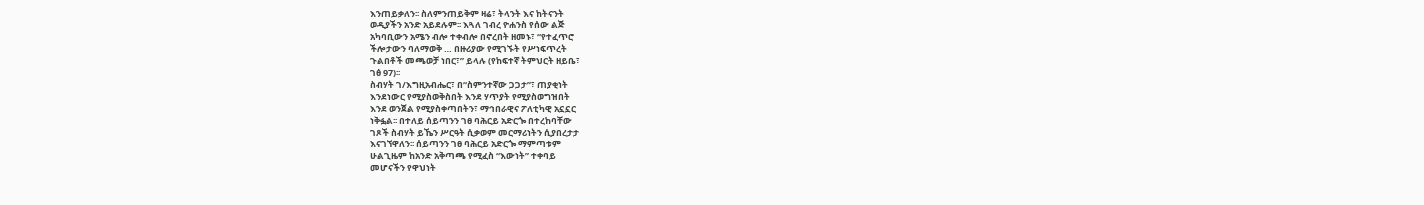እንጠይቃለን፡፡ ስለምንጠይቅም ዛሬ፣ ትላንት እና ከትናንት
ወዲያችን አንድ አይደሉም፡፡ እጓለ ገብረ ዮሐንስ የሰው ልጅ
አካባቢውን አሜን ብሎ ተቀብሎ በኖረበት ዘመኑ፣ “የተፈጥሮ
ችሎታውን ባለማወቅ … በዙሪያው የሚገኙት የሥነፍጥረት
ጉልበቶች መጫወቻ ነበር፣” ይላሉ (የከፍተኛ ትምህርት ዘይቤ፣
ገፅ 97)፡፡
ስብሃት ገ/እግዚአብሔር፣ በ“ስምንተኛው ጋጋታ”፣ ጠያቂነት
እንደነውር የሚያስወቅስበት እንደ ሃጥያት የሚያስወግዝበት
እንደ ወንጀል የሚያስቀጣበትን፣ ማኅበራዊና ፖለቲካዊ አኗኗር
ነቅፏል፡፡ በተለይ ሰይጣንን ገፀ ባሕርይ አድርጐ በተረከባቸው
ገጾች ስብሃት ይኼን ሥርዓት ሲቃወም መርማሪነትን ሲያበረታታ
እናገኘዋለን፡፡ ሰይጣንን ገፀ ባሕርይ አድርጐ ማምጣቱም
ሁልጊዜም ከአንድ አቅጣጫ የሚፈስ “እውነት” ተቀባይ
መሆናችን የዋህነት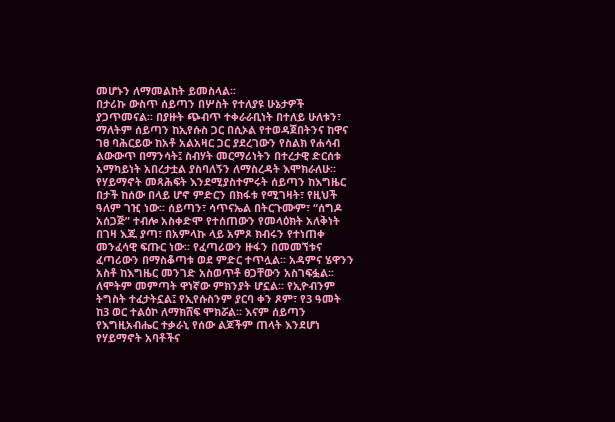መሆኑን ለማመልከት ይመስላል፡፡
በታሪኩ ውስጥ ሰይጣን በሦስት የተለያዩ ሁኔታዎች
ያጋጥመናል፡፡ በያዙት ጭብጥ ተቀራራቢነት በተለይ ሁለቱን፣
ማለትም ሰይጣን ከኢየሱስ ጋር በሲኦል የተወዳጀበትንና ከዋና
ገፀ ባሕርይው ከአቶ አልአዛር ጋር ያደረገውን የስልክ የሐሳብ
ልውውጥ በማንሳት፤ ስብሃት መርማሪነትን በተረታዊ ድርሰቱ
አማካይነት አበረታቷል ያስባለኝን ለማስረዳት እሞክራለሁ፡፡
የሃይማኖት መጻሕፍት እንደሚያስተምሩት ሰይጣን ከእግዜር
በታች ከሰው በላይ ሆኖ ምድርን በክፋቱ የሚገዛት፣ የዚህች
ዓለም ገዢ ነው፡፡ ሰይጣን፣ ሳጥናኤል በትርጉሙም፣ “ሰግዶ
አሰጋጅ” ተብሎ አስቀድሞ የተሰጠውን የመላዕክት አለቅነት
በገዛ እጁ ያጣ፣ በአምላኩ ላይ አምጾ ክብሩን የተነጠቀ
መንፈሳዊ ፍጡር ነው፡፡ የፈጣሪውን ዙፋን በመመኘቱና
ፈጣሪውን በማስቆጣቱ ወደ ምድር ተጥሏል፡፡ አዳምና ሄዋንን
አስቶ ከእግዜር መንገድ አስወጥቶ ፀጋቸውን አስገፍፏል፡፡
ለሞትም መምጣት ዋነኛው ምክንያት ሆኗል፡፡ የኢዮብንም
ትግስት ተፈታትኗል፤ የኢየሱስንም ያርባ ቀን ጾም፣ የ3 ዓመት
ከ3 ወር ተልዕኮ ለማክሸፍ ሞክሯል፡፡ እናም ሰይጣን
የእግዚአብሔር ተቃራኒ የሰው ልጆችም ጠላት እንደሆነ
የሃይማኖት አባቶችና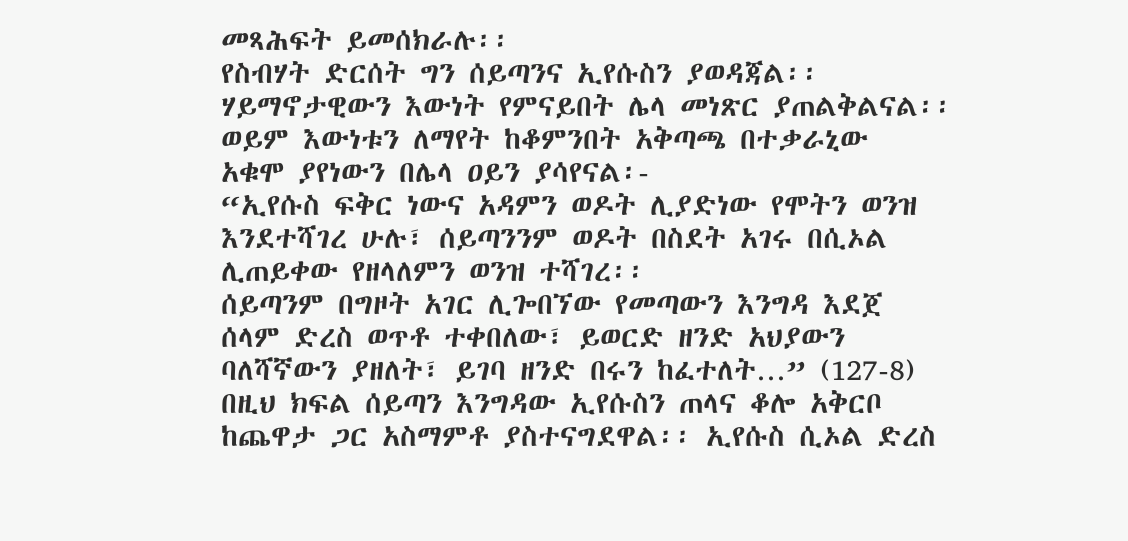መጻሕፍት ይመሰክራሉ፡፡
የስብሃት ድርሰት ግን ሰይጣንና ኢየሱስን ያወዳጃል፡፡
ሃይማኖታዊውን እውነት የምናይበት ሌላ መነጽር ያጠልቅልናል፡፡
ወይም እውነቱን ለማየት ከቆምንበት አቅጣጫ በተቃራኒው
አቁሞ ያየነውን በሌላ ዐይን ያሳየናል፡-
“ኢየሱስ ፍቅር ነውና አዳምን ወዶት ሊያድነው የሞትን ወንዝ
እንደተሻገረ ሁሉ፣ ሰይጣንንም ወዶት በስደት አገሩ በሲኦል
ሊጠይቀው የዘላለምን ወንዝ ተሻገረ፡፡
ሰይጣንም በግዞት አገር ሊጐበኘው የመጣውን እንግዳ እደጀ
ሰላም ድረስ ወጥቶ ተቀበለው፣ ይወርድ ዘንድ አህያውን
ባለሻኛውን ያዘለት፣ ይገባ ዘንድ በሩን ከፈተለት…” (127-8)
በዚህ ክፍል ሰይጣን እንግዳው ኢየሱስን ጠላና ቆሎ አቅርቦ
ከጨዋታ ጋር አስማምቶ ያስተናግደዋል፡፡ ኢየሱስ ሲኦል ድረስ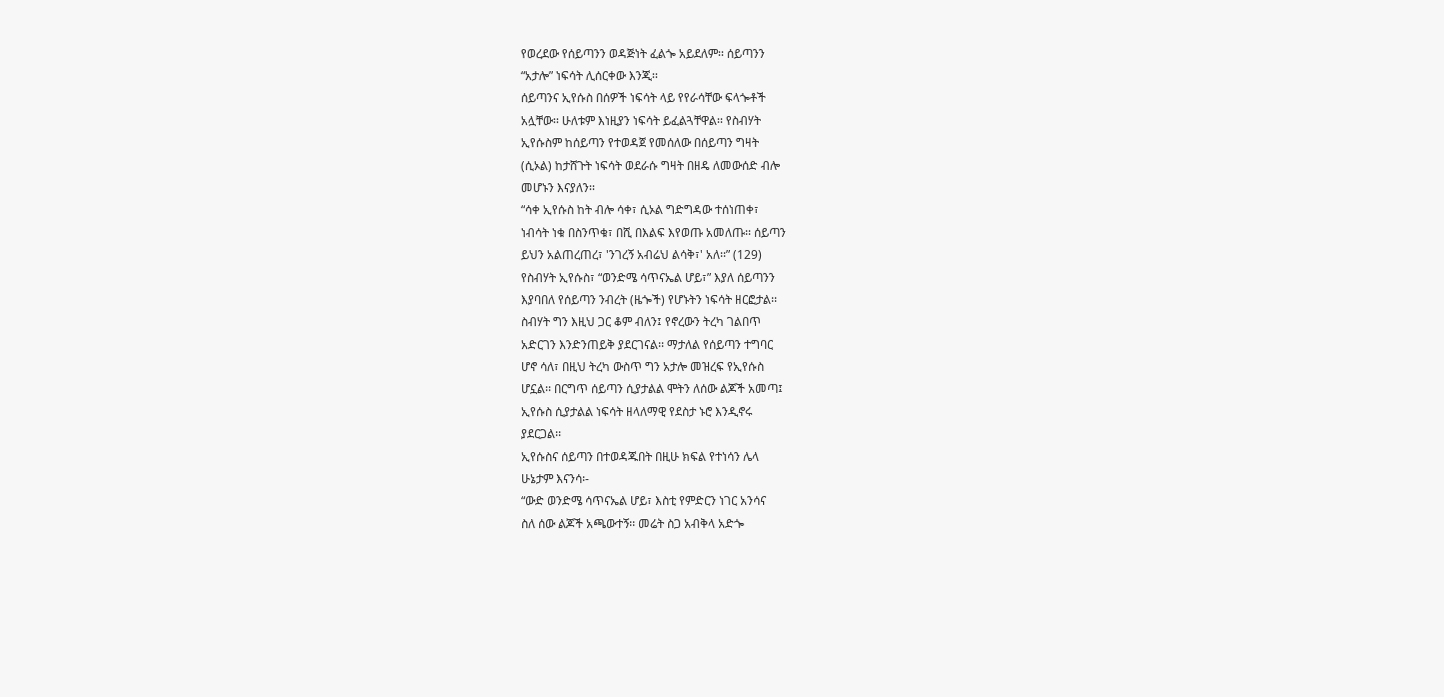የወረደው የሰይጣንን ወዳጅነት ፈልጐ አይደለም፡፡ ሰይጣንን
“አታሎ” ነፍሳት ሊሰርቀው እንጂ፡፡
ሰይጣንና ኢየሱስ በሰዎች ነፍሳት ላይ የየራሳቸው ፍላጐቶች
አሏቸው፡፡ ሁለቱም እነዚያን ነፍሳት ይፈልጓቸዋል፡፡ የስብሃት
ኢየሱስም ከሰይጣን የተወዳጀ የመሰለው በሰይጣን ግዛት
(ሲኦል) ከታሸጉት ነፍሳት ወደራሱ ግዛት በዘዴ ለመውሰድ ብሎ
መሆኑን እናያለን፡፡
“ሳቀ ኢየሱስ ከት ብሎ ሳቀ፣ ሲኦል ግድግዳው ተሰነጠቀ፣
ነብሳት ነቁ በስንጥቁ፣ በሺ በእልፍ እየወጡ አመለጡ፡፡ ሰይጣን
ይህን አልጠረጠረ፣ 'ንገረኝ አብሬህ ልሳቅ፣' አለ፡፡” (129)
የስብሃት ኢየሱስ፣ “ወንድሜ ሳጥናኤል ሆይ፣” እያለ ሰይጣንን
እያባበለ የሰይጣን ንብረት (ዜጐች) የሆኑትን ነፍሳት ዘርፎታል፡፡
ስብሃት ግን እዚህ ጋር ቆም ብለን፤ የኖረውን ትረካ ገልበጥ
አድርገን እንድንጠይቅ ያደርገናል፡፡ ማታለል የሰይጣን ተግባር
ሆኖ ሳለ፣ በዚህ ትረካ ውስጥ ግን አታሎ መዝረፍ የኢየሱስ
ሆኗል፡፡ በርግጥ ሰይጣን ሲያታልል ሞትን ለሰው ልጆች አመጣ፤
ኢየሱስ ሲያታልል ነፍሳት ዘላለማዊ የደስታ ኑሮ እንዲኖሩ
ያደርጋል፡፡
ኢየሱስና ሰይጣን በተወዳጁበት በዚሁ ክፍል የተነሳን ሌላ
ሁኔታም እናንሳ፡-
“ውድ ወንድሜ ሳጥናኤል ሆይ፣ እስቲ የምድርን ነገር አንሳና
ስለ ሰው ልጆች አጫውተኝ፡፡ መሬት ስጋ አብቅላ አድጐ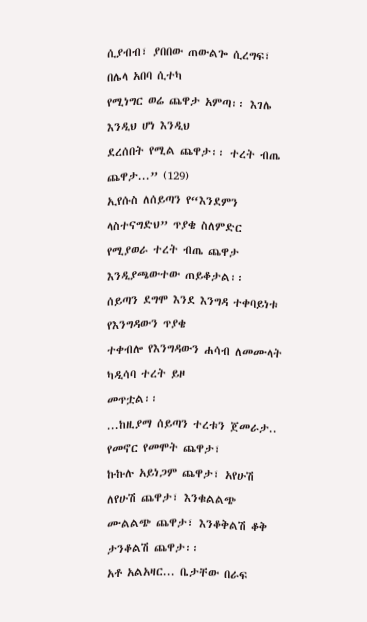ሲያብብ፣ ያበበው ጠውልጐ ሲረግፍ፣ በሌላ አበባ ሲተካ
የሚነግር ወሬ ጨዋታ አምጣ፡፡ እገሌ እንዲህ ሆነ እንዲህ
ደረሰበት የሚል ጨዋታ፡፡ ተረት ብጤ ጨዋታ...” (129)
ኢየሱስ ለሰይጣን የ“እንደምን ላስተናግድህ” ጥያቄ ስለምድር
የሚያወራ ተረት ብጤ ጨዋታ እንዲያጫውተው ጠይቆታል፡፡
ሰይጣን ደግሞ እንደ እንግዳ ተቀባይነቱ የእንግዳውን ጥያቄ
ተቀብሎ የእንግዳውን ሐሳብ ለመሙላት ካዲሳባ ተረት ይዞ
መጥቷል፡፡
...ከዚያማ ሰይጣን ተረቱን ጀመራታ.. የመኖር የመሞት ጨዋታ፣
ኩኩሉ አይነጋም ጨዋታ፣ አየሁሽ ለየሁሽ ጨዋታ፣ እንቁልልጭ
ሙልልጭ ጨዋታ፣ እንቆቅልሽ ቆቅ ታንቆልሽ ጨዋታ፡፡
አቶ አልአዛር... ቤታቸው በራፍ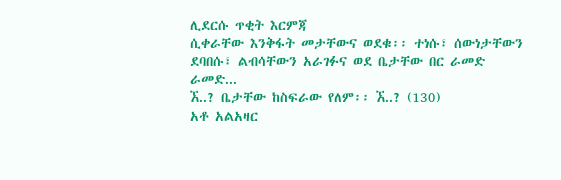ሊደርሱ ጥቂት እርምጃ
ሲቀራቸው እንቅፋት መታቸውና ወደቁ፡፡ ተነሱ፣ ሰውነታቸውን
ደባበሱ፣ ልብሳቸውን አራገፉና ወደ ቤታቸው በር ራመድ
ራመድ...
ኧ..? ቤታቸው ከስፍራው የለም፡፡ ኧ..? (130)
አቶ አልአዛር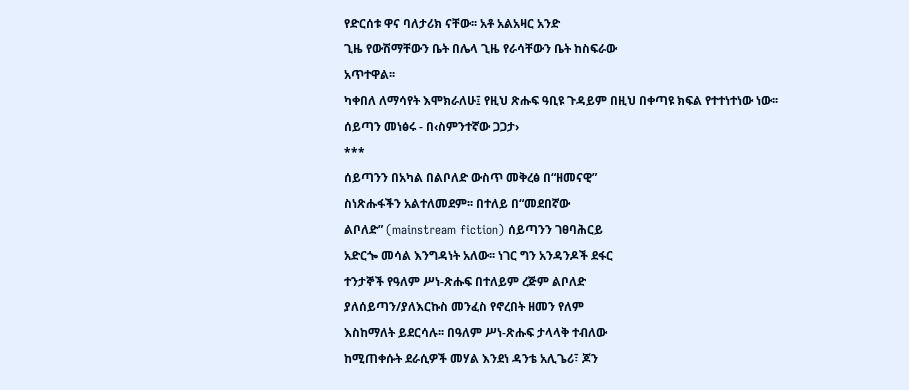የድርሰቱ ዋና ባለታሪክ ናቸው፡፡ አቶ አልአዛር አንድ
ጊዜ የውሽማቸውን ቤት በሌላ ጊዜ የራሳቸውን ቤት ከስፍራው
አጥተዋል፡፡
ካቀበለ ለማሳየት እሞክራለሁ፤ የዚህ ጽሑፍ ዓቢዩ ጉዳይም በዚህ በቀጣዩ ክፍል የተተነተነው ነው፡፡
ሰይጣን መነፅሩ - በ‹ስምንተኛው ጋጋታ›
***
ሰይጣንን በአካል በልቦለድ ውስጥ መቅረፅ በ“ዘመናዊ”
ስነጽሑፋችን አልተለመደም፡፡ በተለይ በ“መደበኛው
ልቦለድ” (mainstream fiction) ሰይጣንን ገፀባሕርይ
አድርጐ መሳል እንግዳነት አለው፡፡ ነገር ግን አንዳንዶች ደፋር
ተንታኞች የዓለም ሥነ-ጽሑፍ በተለይም ረጅም ልቦለድ
ያለሰይጣን/ያለእርኩስ መንፈስ የኖረበት ዘመን የለም
እስከማለት ይደርሳሉ፡፡ በዓለም ሥነ-ጽሑፍ ታላላቅ ተብለው
ከሚጠቀሱት ደራሲዎች መሃል እንደነ ዳንቴ አሊጌሪ፣ ጆን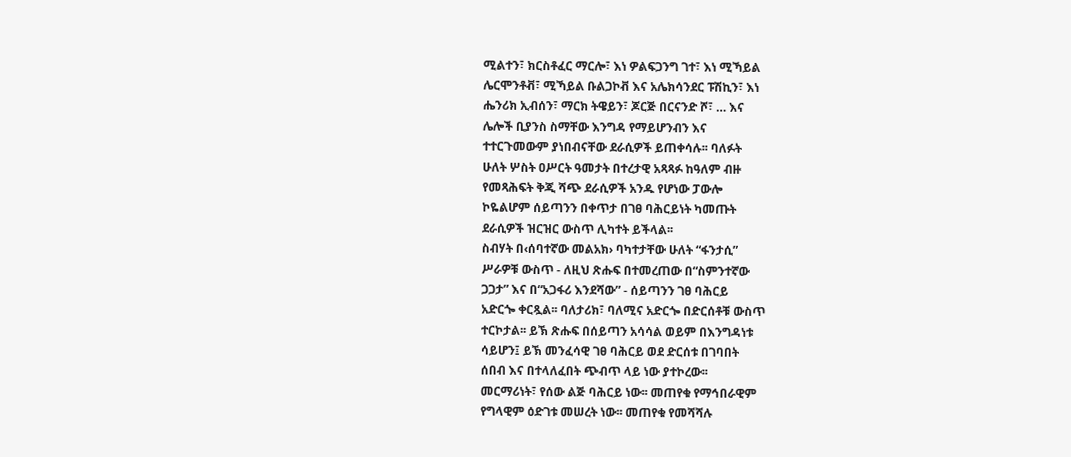ሚልተን፣ ክርስቶፈር ማርሎ፣ እነ ዎልፍጋንግ ገተ፣ እነ ሚኻይል
ሌርሞንቶቭ፣ ሚኻይል ቡልጋኮቭ እና አሌክሳንደር ፑሽኪን፣ እነ
ሔንሪክ ኢብሰን፣ ማርክ ትዌይን፣ ጆርጅ በርናንድ ሾ፣ … እና
ሌሎች ቢያንስ ስማቸው እንግዳ የማይሆንብን እና
ተተርጉመውም ያነበብናቸው ደራሲዎች ይጠቀሳሉ፡፡ ባለፉት
ሁለት ሦስት ዐሥርት ዓመታት በተረታዊ አጻጻፉ ከዓለም ብዙ
የመጻሕፍት ቅጂ ሻጭ ደራሲዎች አንዱ የሆነው ፓውሎ
ኮዬልሆም ሰይጣንን በቀጥታ በገፀ ባሕርይነት ካመጡት
ደራሲዎች ዝርዝር ውስጥ ሊካተት ይችላል፡፡
ስብሃት በ‹ሰባተኛው መልአክ› ባካተታቸው ሁለት “ፋንታሲ”
ሥራዎቹ ውስጥ - ለዚህ ጽሑፍ በተመረጠው በ“ስምንተኛው
ጋጋታ” እና በ“አጋፋሪ እንደሻው” - ሰይጣንን ገፀ ባሕርይ
አድርጐ ቀርጿል፡፡ ባለታሪክ፣ ባለሚና አድርጐ በድርሰቶቹ ውስጥ
ተርኮታል፡፡ ይኽ ጽሑፍ በሰይጣን አሳሳል ወይም በእንግዳነቱ
ሳይሆን፤ ይኽ መንፈሳዊ ገፀ ባሕርይ ወደ ድርሰቱ በገባበት
ሰበብ እና በተላለፈበት ጭብጥ ላይ ነው ያተኮረው፡፡
መርማሪነት፣ የሰው ልጅ ባሕርይ ነው፡፡ መጠየቁ የማኅበራዊም
የግላዊም ዕድገቱ መሠረት ነው፡፡ መጠየቁ የመሻሻሉ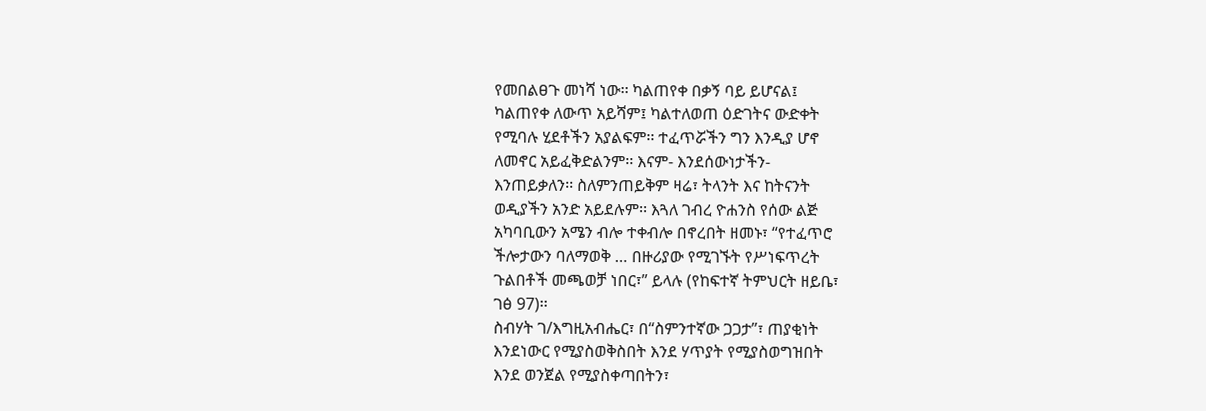የመበልፀጉ መነሻ ነው፡፡ ካልጠየቀ በቃኝ ባይ ይሆናል፤
ካልጠየቀ ለውጥ አይሻም፤ ካልተለወጠ ዕድገትና ውድቀት
የሚባሉ ሂደቶችን አያልፍም፡፡ ተፈጥሯችን ግን እንዲያ ሆኖ
ለመኖር አይፈቅድልንም፡፡ እናም- እንደሰውነታችን-
እንጠይቃለን፡፡ ስለምንጠይቅም ዛሬ፣ ትላንት እና ከትናንት
ወዲያችን አንድ አይደሉም፡፡ እጓለ ገብረ ዮሐንስ የሰው ልጅ
አካባቢውን አሜን ብሎ ተቀብሎ በኖረበት ዘመኑ፣ “የተፈጥሮ
ችሎታውን ባለማወቅ … በዙሪያው የሚገኙት የሥነፍጥረት
ጉልበቶች መጫወቻ ነበር፣” ይላሉ (የከፍተኛ ትምህርት ዘይቤ፣
ገፅ 97)፡፡
ስብሃት ገ/እግዚአብሔር፣ በ“ስምንተኛው ጋጋታ”፣ ጠያቂነት
እንደነውር የሚያስወቅስበት እንደ ሃጥያት የሚያስወግዝበት
እንደ ወንጀል የሚያስቀጣበትን፣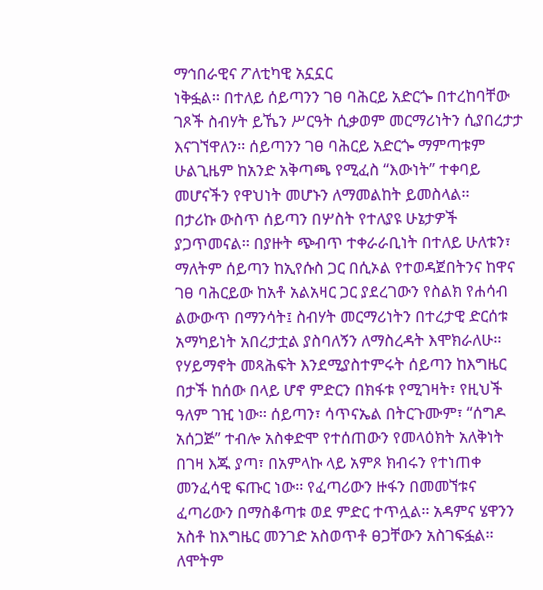ማኅበራዊና ፖለቲካዊ አኗኗር
ነቅፏል፡፡ በተለይ ሰይጣንን ገፀ ባሕርይ አድርጐ በተረከባቸው
ገጾች ስብሃት ይኼን ሥርዓት ሲቃወም መርማሪነትን ሲያበረታታ
እናገኘዋለን፡፡ ሰይጣንን ገፀ ባሕርይ አድርጐ ማምጣቱም
ሁልጊዜም ከአንድ አቅጣጫ የሚፈስ “እውነት” ተቀባይ
መሆናችን የዋህነት መሆኑን ለማመልከት ይመስላል፡፡
በታሪኩ ውስጥ ሰይጣን በሦስት የተለያዩ ሁኔታዎች
ያጋጥመናል፡፡ በያዙት ጭብጥ ተቀራራቢነት በተለይ ሁለቱን፣
ማለትም ሰይጣን ከኢየሱስ ጋር በሲኦል የተወዳጀበትንና ከዋና
ገፀ ባሕርይው ከአቶ አልአዛር ጋር ያደረገውን የስልክ የሐሳብ
ልውውጥ በማንሳት፤ ስብሃት መርማሪነትን በተረታዊ ድርሰቱ
አማካይነት አበረታቷል ያስባለኝን ለማስረዳት እሞክራለሁ፡፡
የሃይማኖት መጻሕፍት እንደሚያስተምሩት ሰይጣን ከእግዜር
በታች ከሰው በላይ ሆኖ ምድርን በክፋቱ የሚገዛት፣ የዚህች
ዓለም ገዢ ነው፡፡ ሰይጣን፣ ሳጥናኤል በትርጉሙም፣ “ሰግዶ
አሰጋጅ” ተብሎ አስቀድሞ የተሰጠውን የመላዕክት አለቅነት
በገዛ እጁ ያጣ፣ በአምላኩ ላይ አምጾ ክብሩን የተነጠቀ
መንፈሳዊ ፍጡር ነው፡፡ የፈጣሪውን ዙፋን በመመኘቱና
ፈጣሪውን በማስቆጣቱ ወደ ምድር ተጥሏል፡፡ አዳምና ሄዋንን
አስቶ ከእግዜር መንገድ አስወጥቶ ፀጋቸውን አስገፍፏል፡፡
ለሞትም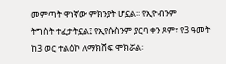መምጣት ዋነኛው ምክንያት ሆኗል፡፡ የኢዮብንም
ትግስት ተፈታትኗል፤ የኢየሱስንም ያርባ ቀን ጾም፣ የ3 ዓመት
ከ3 ወር ተልዕኮ ለማክሸፍ ሞክሯል፡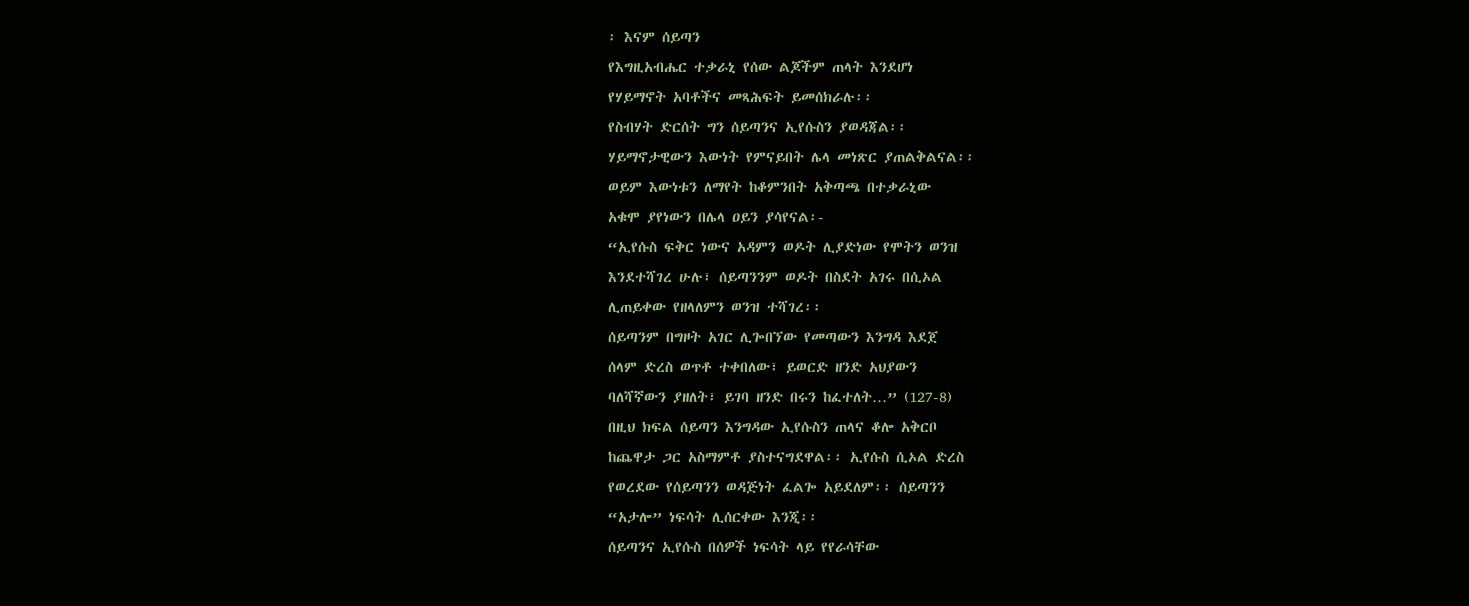፡ እናም ሰይጣን
የእግዚአብሔር ተቃራኒ የሰው ልጆችም ጠላት እንደሆነ
የሃይማኖት አባቶችና መጻሕፍት ይመሰክራሉ፡፡
የስብሃት ድርሰት ግን ሰይጣንና ኢየሱስን ያወዳጃል፡፡
ሃይማኖታዊውን እውነት የምናይበት ሌላ መነጽር ያጠልቅልናል፡፡
ወይም እውነቱን ለማየት ከቆምንበት አቅጣጫ በተቃራኒው
አቁሞ ያየነውን በሌላ ዐይን ያሳየናል፡-
“ኢየሱስ ፍቅር ነውና አዳምን ወዶት ሊያድነው የሞትን ወንዝ
እንደተሻገረ ሁሉ፣ ሰይጣንንም ወዶት በስደት አገሩ በሲኦል
ሊጠይቀው የዘላለምን ወንዝ ተሻገረ፡፡
ሰይጣንም በግዞት አገር ሊጐበኘው የመጣውን እንግዳ እደጀ
ሰላም ድረስ ወጥቶ ተቀበለው፣ ይወርድ ዘንድ አህያውን
ባለሻኛውን ያዘለት፣ ይገባ ዘንድ በሩን ከፈተለት…” (127-8)
በዚህ ክፍል ሰይጣን እንግዳው ኢየሱስን ጠላና ቆሎ አቅርቦ
ከጨዋታ ጋር አስማምቶ ያስተናግደዋል፡፡ ኢየሱስ ሲኦል ድረስ
የወረደው የሰይጣንን ወዳጅነት ፈልጐ አይደለም፡፡ ሰይጣንን
“አታሎ” ነፍሳት ሊሰርቀው እንጂ፡፡
ሰይጣንና ኢየሱስ በሰዎች ነፍሳት ላይ የየራሳቸው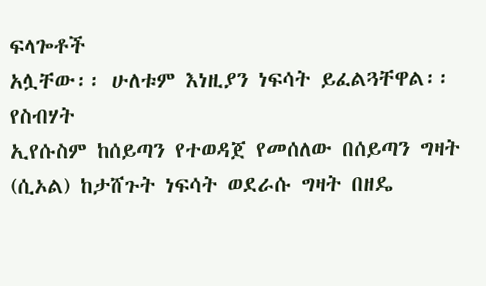ፍላጐቶች
አሏቸው፡፡ ሁለቱም እነዚያን ነፍሳት ይፈልጓቸዋል፡፡ የስብሃት
ኢየሱስም ከሰይጣን የተወዳጀ የመሰለው በሰይጣን ግዛት
(ሲኦል) ከታሸጉት ነፍሳት ወደራሱ ግዛት በዘዴ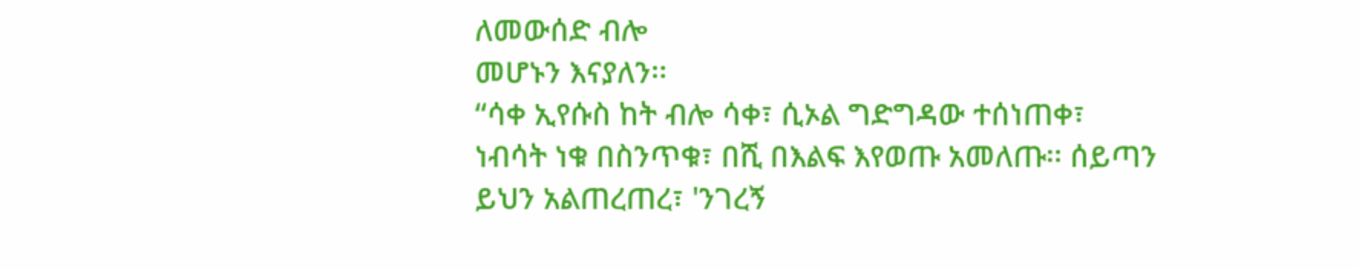ለመውሰድ ብሎ
መሆኑን እናያለን፡፡
“ሳቀ ኢየሱስ ከት ብሎ ሳቀ፣ ሲኦል ግድግዳው ተሰነጠቀ፣
ነብሳት ነቁ በስንጥቁ፣ በሺ በእልፍ እየወጡ አመለጡ፡፡ ሰይጣን
ይህን አልጠረጠረ፣ 'ንገረኝ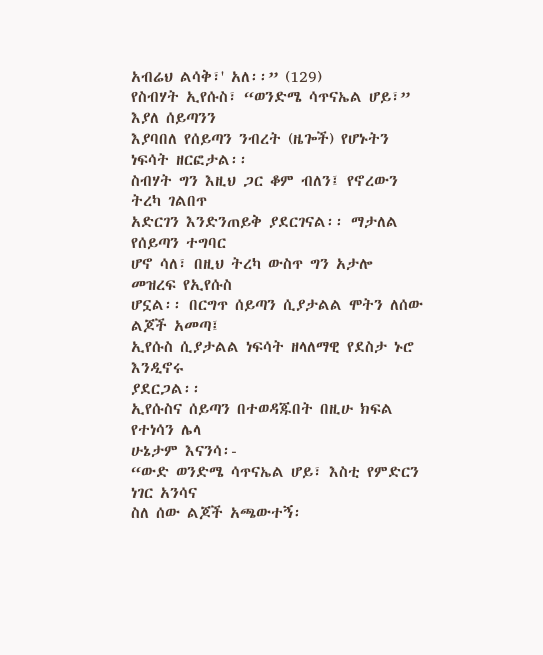አብሬህ ልሳቅ፣' አለ፡፡” (129)
የስብሃት ኢየሱስ፣ “ወንድሜ ሳጥናኤል ሆይ፣” እያለ ሰይጣንን
እያባበለ የሰይጣን ንብረት (ዜጐች) የሆኑትን ነፍሳት ዘርፎታል፡፡
ስብሃት ግን እዚህ ጋር ቆም ብለን፤ የኖረውን ትረካ ገልበጥ
አድርገን እንድንጠይቅ ያደርገናል፡፡ ማታለል የሰይጣን ተግባር
ሆኖ ሳለ፣ በዚህ ትረካ ውስጥ ግን አታሎ መዝረፍ የኢየሱስ
ሆኗል፡፡ በርግጥ ሰይጣን ሲያታልል ሞትን ለሰው ልጆች አመጣ፤
ኢየሱስ ሲያታልል ነፍሳት ዘላለማዊ የደስታ ኑሮ እንዲኖሩ
ያደርጋል፡፡
ኢየሱስና ሰይጣን በተወዳጁበት በዚሁ ክፍል የተነሳን ሌላ
ሁኔታም እናንሳ፡-
“ውድ ወንድሜ ሳጥናኤል ሆይ፣ እስቲ የምድርን ነገር አንሳና
ስለ ሰው ልጆች አጫውተኝ፡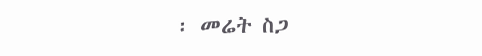፡ መሬት ስጋ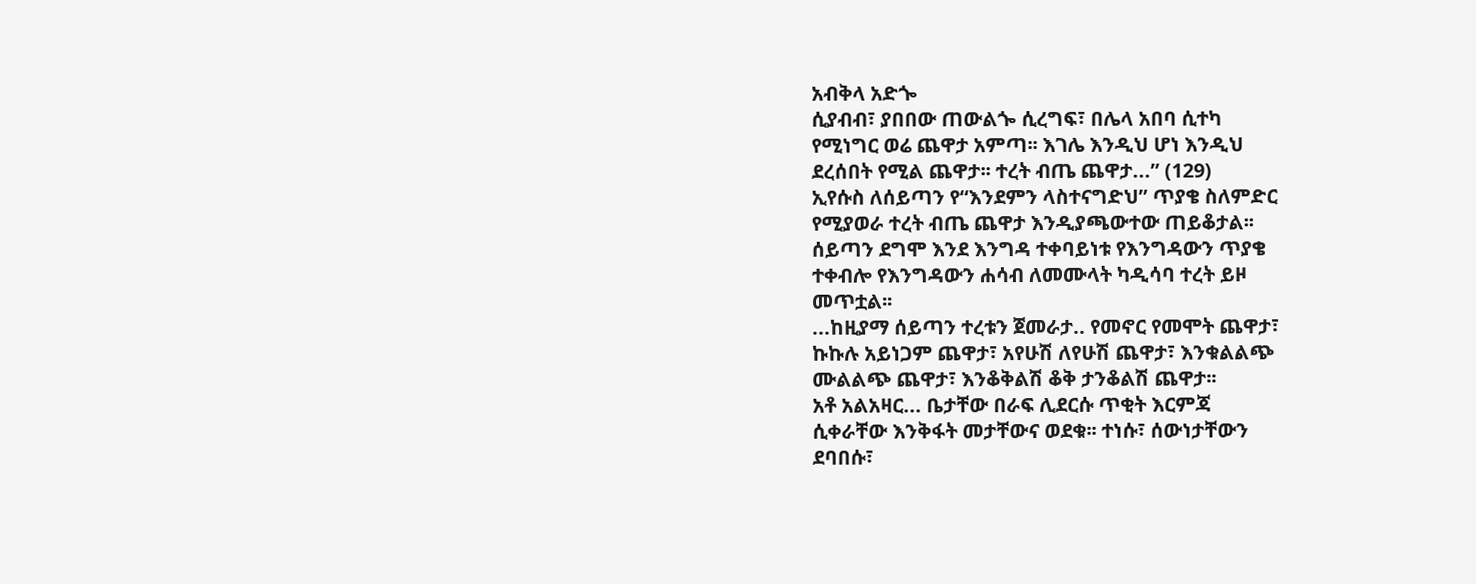አብቅላ አድጐ
ሲያብብ፣ ያበበው ጠውልጐ ሲረግፍ፣ በሌላ አበባ ሲተካ
የሚነግር ወሬ ጨዋታ አምጣ፡፡ እገሌ እንዲህ ሆነ እንዲህ
ደረሰበት የሚል ጨዋታ፡፡ ተረት ብጤ ጨዋታ...” (129)
ኢየሱስ ለሰይጣን የ“እንደምን ላስተናግድህ” ጥያቄ ስለምድር
የሚያወራ ተረት ብጤ ጨዋታ እንዲያጫውተው ጠይቆታል፡፡
ሰይጣን ደግሞ እንደ እንግዳ ተቀባይነቱ የእንግዳውን ጥያቄ
ተቀብሎ የእንግዳውን ሐሳብ ለመሙላት ካዲሳባ ተረት ይዞ
መጥቷል፡፡
...ከዚያማ ሰይጣን ተረቱን ጀመራታ.. የመኖር የመሞት ጨዋታ፣
ኩኩሉ አይነጋም ጨዋታ፣ አየሁሽ ለየሁሽ ጨዋታ፣ እንቁልልጭ
ሙልልጭ ጨዋታ፣ እንቆቅልሽ ቆቅ ታንቆልሽ ጨዋታ፡፡
አቶ አልአዛር... ቤታቸው በራፍ ሊደርሱ ጥቂት እርምጃ
ሲቀራቸው እንቅፋት መታቸውና ወደቁ፡፡ ተነሱ፣ ሰውነታቸውን
ደባበሱ፣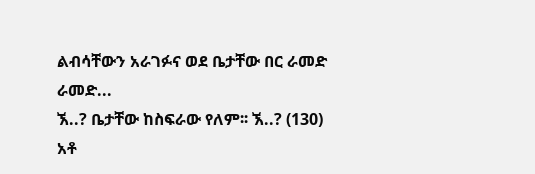ልብሳቸውን አራገፉና ወደ ቤታቸው በር ራመድ
ራመድ...
ኧ..? ቤታቸው ከስፍራው የለም፡፡ ኧ..? (130)
አቶ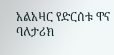አልአዛር የድርሰቱ ዋና ባለታሪክ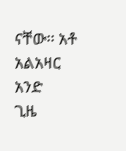ናቸው፡፡ አቶ አልአዛር አንድ
ጊዜ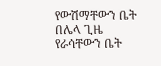የውሽማቸውን ቤት በሌላ ጊዜ የራሳቸውን ቤት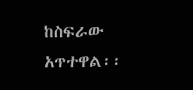ከስፍራው
አጥተዋል፡፡